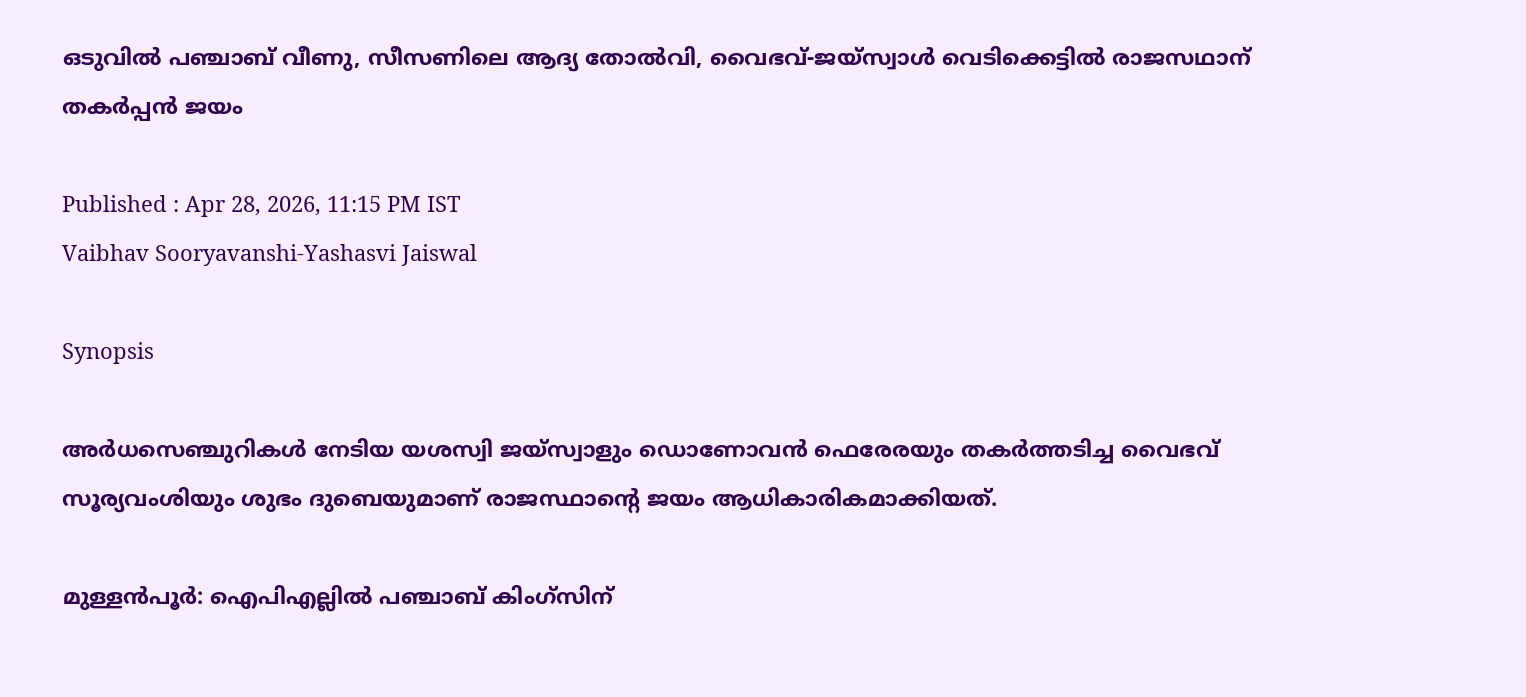ഒടുവില്‍ പഞ്ചാബ് വീണു, സീസണിലെ ആദ്യ തോല്‍വി, വൈഭവ്-ജയ്സ്വാള്‍ വെടിക്കെട്ടില്‍ രാജസഥാന് തകര്‍പ്പൻ ജയം

Published : Apr 28, 2026, 11:15 PM IST
Vaibhav Sooryavanshi-Yashasvi Jaiswal

Synopsis

അര്‍ധസെഞ്ചുറികള്‍ നേടിയ യശസ്വി ജയ്സ്വാളും ഡൊണോവന്‍ ഫെരേരയും തകര്‍ത്തടിച്ച വൈഭവ് സൂര്യവംശിയും ശുഭം ദുബെയുമാണ് രാജസ്ഥാന്‍റെ ജയം ആധികാരികമാക്കിയത്.

മുള്ളൻപൂര്‍: ഐപിഎല്ലില്‍ പഞ്ചാബ് കിംഗ്സിന്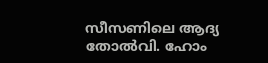സീസണിലെ ആദ്യ തോല്‍വി. ഹോം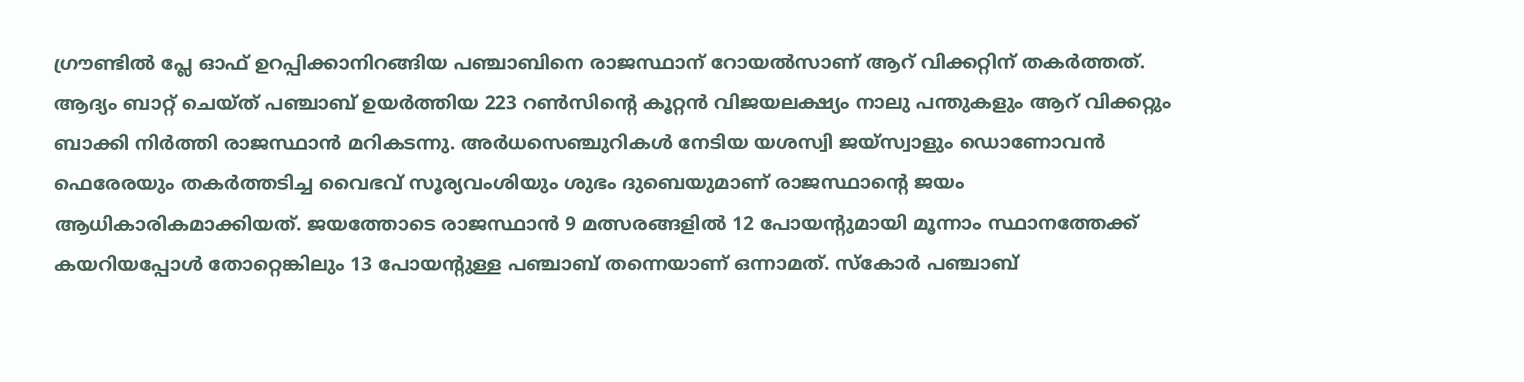ഗ്രൗണ്ടില്‍ പ്ലേ ഓഫ് ഉറപ്പിക്കാനിറങ്ങിയ പഞ്ചാബിനെ രാജസ്ഥാന് റോയല്‍സാണ് ആറ് വിക്കറ്റിന് തകര്‍ത്തത്. ആദ്യം ബാറ്റ് ചെയ്ത് പഞ്ചാബ് ഉയര്‍ത്തിയ 223 റണ്‍സിന്‍റെ കൂറ്റന്‍ വിജയലക്ഷ്യം നാലു പന്തുകളും ആറ് വിക്കറ്റും ബാക്കി നിര്‍ത്തി രാജസ്ഥാന്‍ മറികടന്നു. അര്‍ധസെഞ്ചുറികള്‍ നേടിയ യശസ്വി ജയ്സ്വാളും ഡൊണോവന്‍ ഫെരേരയും തകര്‍ത്തടിച്ച വൈഭവ് സൂര്യവംശിയും ശുഭം ദുബെയുമാണ് രാജസ്ഥാന്‍റെ ജയം ആധികാരികമാക്കിയത്. ജയത്തോടെ രാജസ്ഥാന്‍ 9 മത്സരങ്ങളില്‍ 12 പോയന്‍റുമായി മൂന്നാം സ്ഥാനത്തേക്ക് കയറിയപ്പോള്‍ തോറ്റെങ്കിലും 13 പോയന്‍റുള്ള പഞ്ചാബ് തന്നെയാണ് ഒന്നാമത്. സ്കോര്‍ പഞ്ചാബ്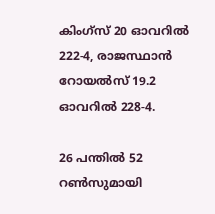കിംഗ്സ് 20 ഓവറില്‍ 222-4, രാജസ്ഥാന്‍ റോയല്‍സ് 19.2 ഓവറില്‍ 228-4.

26 പന്തില്‍ 52 റണ്‍സുമായി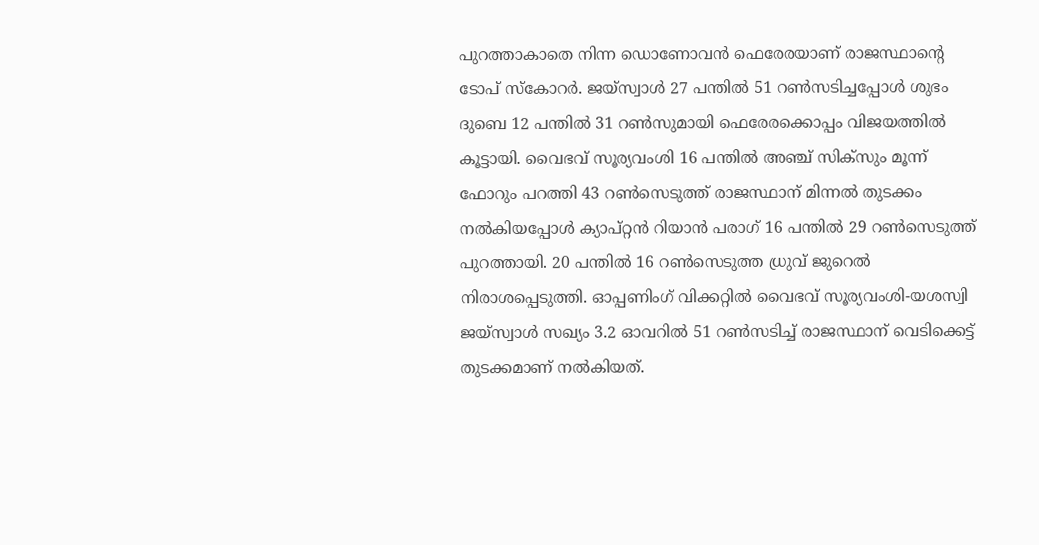പുറത്താകാതെ നിന്ന ഡൊണോവന്‍ ഫെരേരയാണ് രാജസ്ഥാന്‍റെ ടോപ് സ്കോറര്‍. ജയ്സ്വാള്‍ 27 പന്തില്‍ 51 റണ്‍സടിച്ചപ്പോള്‍ ശുഭം ദുബെ 12 പന്തില്‍ 31 റണ്‍സുമായി ഫെരേരക്കൊപ്പം വിജയത്തില്‍ കൂട്ടായി. വൈഭവ് സൂര്യവംശി 16 പന്തില്‍ അഞ്ച് സിക്സും മൂന്ന് ഫോറും പറത്തി 43 റണ്‍സെടുത്ത് രാജസ്ഥാന് മിന്നല്‍ തുടക്കം നല്‍കിയപ്പോള്‍ ക്യാപ്റ്റൻ റിയാന്‍ പരാഗ് 16 പന്തില്‍ 29 റണ്‍സെടുത്ത് പുറത്തായി. 20 പന്തില്‍ 16 റണ്‍സെടുത്ത ധ്രുവ് ജുറെല്‍ നിരാശപ്പെടുത്തി. ഓപ്പണിംഗ് വിക്കറ്റില്‍ വൈഭവ് സൂര്യവംശി-യശസ്വി ജയ്സ്വാള്‍ സഖ്യം 3.2 ഓവറില്‍ 51 റണ്‍സടിച്ച് രാജസ്ഥാന് വെടിക്കെട്ട് തുടക്കമാണ് നല്‍കിയത്.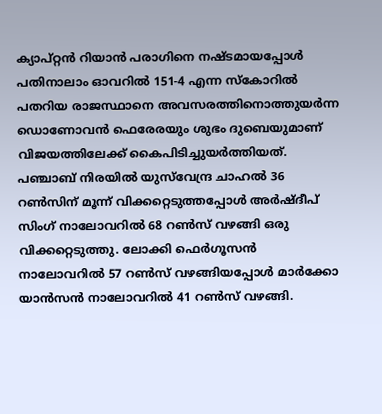ക്യാപ്റ്റൻ റിയാന്‍ പരാഗിനെ നഷ്ടമായപ്പോള്‍ പതിനാലാം ഓവറില്‍ 151-4 എന്ന സ്കോറില്‍ പതറിയ രാജസ്ഥാനെ അവസരത്തിനൊത്തുയര്‍ന്ന ഡൊണോവന്‍ ഫെരേരയും ശുഭം ദുബെയുമാണ് വിജയത്തിലേക്ക് കൈപിടിച്ചുയര്‍ത്തിയത്. പഞ്ചാബ് നിരയില്‍ യുസ്‌വേന്ദ്ര ചാഹല്‍ 36 റണ്‍സിന് മൂന്ന് വിക്കറ്റെടുത്തപ്പോള്‍ അര്‍ഷ്ദീപ് സിംഗ് നാലോവറില്‍ 68 റണ്‍സ് വഴങ്ങി ഒരു വിക്കറ്റെടുത്തു. ലോക്കി ഫെര്‍ഗൂസൻ നാലോവറില്‍ 57 റണ്‍സ് വഴങ്ങിയപ്പോള്‍ മാര്‍ക്കോ യാന്‍സന്‍ നാലോവറില്‍ 41 റണ്‍സ് വഴങ്ങി.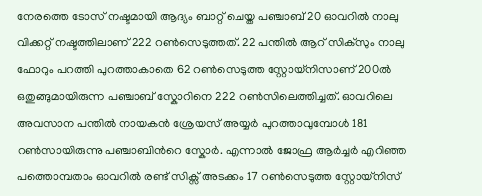നേരത്തെ ടോസ് നഷ്ടമായി ആദ്യം ബാറ്റ് ചെയ്ത പഞ്ചാബ് 20 ഓവറില്‍ നാലു വിക്കറ്റ് നഷ്ടത്തിലാണ് 222 റണ്‍സെടുത്തത്. 22 പന്തില്‍ ആറ് സിക്സും നാലു ഫോറും പറത്തി പുറത്താകാതെ 62 റണ്‍സെടുത്ത സ്റ്റോയ്നിസാണ് 200ല്‍ ഒതുങ്ങുമായിരുന്ന പഞ്ചാബ് സ്കോറിനെ 222 റണ്‍സിലെത്തിച്ചത്. ഓവറിലെ അവസാന പന്തില്‍ നായകന്‍ ശ്രേയസ് അയ്യര്‍ പുറത്താവുമ്പോള്‍ 181 റണ്‍സായിരുന്നു പഞ്ചാബിന്‍റെ സ്കോര്‍. എന്നാല്‍ ജോഫ്ര ആര്‍ച്ചര്‍ എറിഞ്ഞ പത്തൊമ്പതാം ഓവറില്‍ രണ്ട് സിക്സ് അടക്കം 17 റണ്‍സെടുത്ത സ്റ്റോയ്നിസ്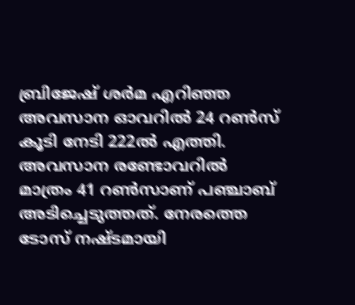ബ്രിജേഷ് ശര്‍മ എറിഞ്ഞ അവസാന ഓവറില്‍ 24 റണ്‍സ് കൂടി നേടി 222ല്‍ എത്തി. അവസാന രണ്ടോവറില്‍ മാത്രം 41 റണ്‍സാണ് പഞ്ചാബ് അടിച്ചെടുത്തത്. നേരത്തെ ടോസ് നഷ്ടമായി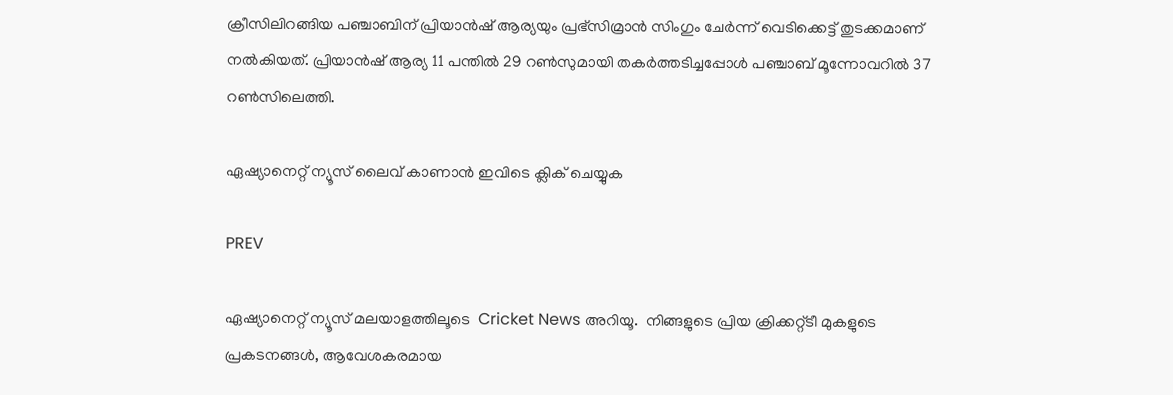ക്രീസിലിറങ്ങിയ പഞ്ചാബിന് പ്രിയാന്‍ഷ് ആര്യയും പ്രഭ്‌സിമ്രാന്‍ സിംഗും ചേര്‍ന്ന് വെടിക്കെട്ട് തുടക്കമാണ് നല്‍കിയത്. പ്രിയാന്‍ഷ് ആര്യ 11 പന്തില്‍ 29 റണ്‍സുമായി തകര്‍ത്തടിച്ചപ്പോള്‍ പഞ്ചാബ് മൂന്നോവറില്‍ 37 റണ്‍സിലെത്തി.

ഏഷ്യാനെറ്റ് ന്യൂസ് ലൈവ് കാണാന്‍ ഇവിടെ ക്ലിക് ചെയ്യുക

PREV

ഏഷ്യാനെറ്റ് ന്യൂസ് മലയാളത്തിലൂടെ  Cricket News അറിയൂ.  നിങ്ങളുടെ പ്രിയ ക്രിക്കറ്റ്ടീ മുകളുടെ പ്രകടനങ്ങൾ, ആവേശകരമായ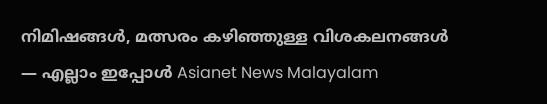നിമിഷങ്ങൾ, മത്സരം കഴിഞ്ഞുള്ള വിശകലനങ്ങൾ — എല്ലാം ഇപ്പോൾ Asianet News Malayalam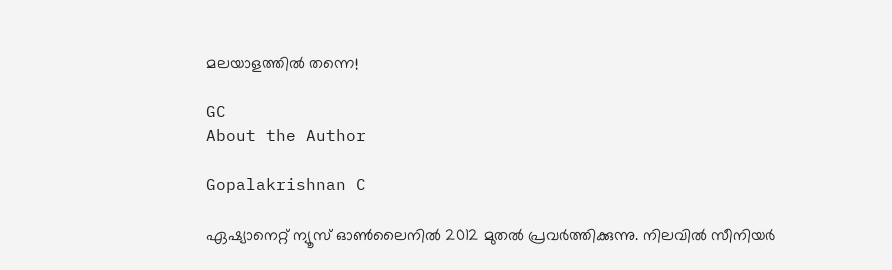മലയാളത്തിൽ തന്നെ!

GC
About the Author

Gopalakrishnan C

ഏഷ്യാനെറ്റ് ന്യൂസ് ഓണ്‍ലൈനില്‍ 2012 മുതല്‍ പ്രവര്‍ത്തിക്കുന്നു. നിലവില്‍ സീനിയര്‍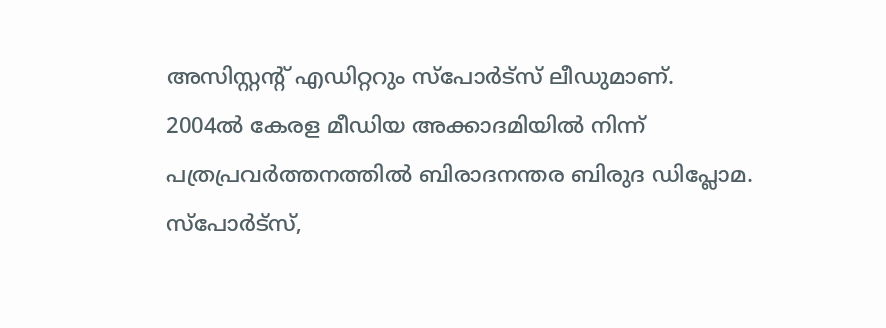അസിസ്റ്റന്‍റ് എഡിറ്ററും സ്പോർട്സ് ലീഡുമാണ്. 2004ൽ കേരള മീഡിയ അക്കാദമിയില്‍ നിന്ന് പത്രപ്രവര്‍ത്തനത്തില്‍ ബിരാദനന്തര ബിരുദ ഡിപ്ലോമ. സ്പോര്‍ട്സ്,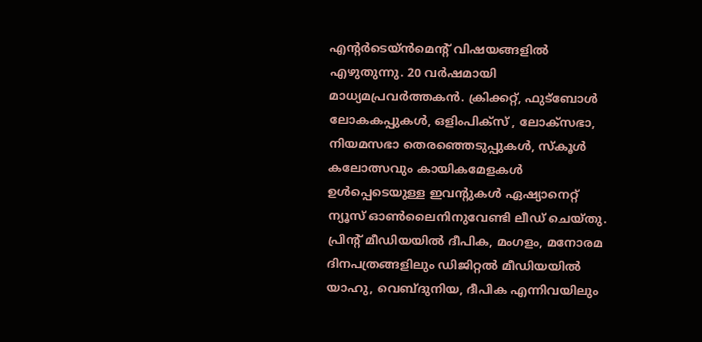എന്‍റര്‍ടെയ്ൻമെന്‍റ് വിഷയങ്ങളില്‍ എഴുതുന്നു. 20 വര്‍ഷമായി മാധ്യമപ്രവര്‍ത്തകൻ. ക്രിക്കറ്റ്, ഫുട്ബോള്‍ ലോകകപ്പുകൾ, ഒളിംപിക്സ് , ലോക്സഭാ, നിയമസഭാ തെരഞ്ഞെടുപ്പുകള്‍, സ്കൂള്‍ കലോത്സവും കായികമേളകള്‍ ഉള്‍പ്പെടെയുള്ള ഇവന്‍റുകള്‍ ഏഷ്യാനെറ്റ് ന്യൂസ് ഓണ്‍ലൈനിനുവേണ്ടി ലീഡ് ചെയ്തു. പ്രിന്‍റ് മീഡിയയില്‍ ദീപിക, മംഗളം, മനോരമ ദിനപത്രങ്ങളിലും ഡിജിറ്റൽ മീഡിയയില്‍ യാഹു, വെബ്ദുനിയ, ദീപിക എന്നിവയിലും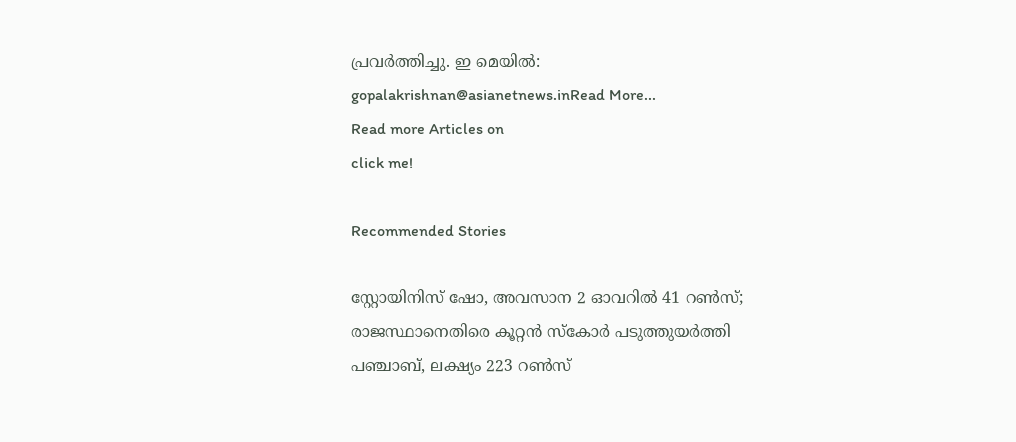പ്രവര്‍ത്തിച്ചു. ഇ മെയില്‍: gopalakrishnan@asianetnews.inRead More...
Read more Articles on
click me!

Recommended Stories

സ്റ്റോയിനിസ് ഷോ, അവസാന 2 ഓവറിൽ 41 റൺസ്; രാജസ്ഥാനെതിരെ കൂറ്റൻ സ്കോർ പടുത്തുയർത്തി പഞ്ചാബ്, ലക്ഷ്യം 223 റണ്‍സ്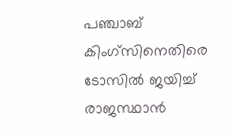പഞ്ചാബ് കിംഗ്സിനെതിരെ ടോസില്‍ ജയിച്ച് രാജസ്ഥാന്‍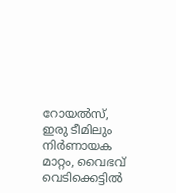റോയല്‍സ്, ഇരു ടീമിലും നിര്‍ണായക മാറ്റം, വൈഭവ് വെടിക്കെട്ടില്‍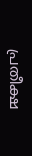പ്രതീക്ഷ